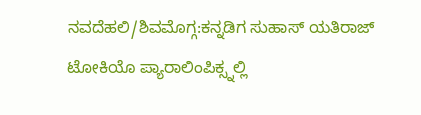ನವದೆಹಲಿ/ಶಿವಮೊಗ್ಗ:ಕನ್ನಡಿಗ ಸುಹಾಸ್ ಯತಿರಾಜ್ ಟೋಕಿಯೊ ಪ್ಯಾರಾಲಿಂಪಿಕ್ಸ್ನಲ್ಲಿ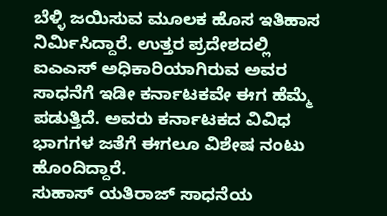ಬೆಳ್ಳಿ ಜಯಿಸುವ ಮೂಲಕ ಹೊಸ ಇತಿಹಾಸ ನಿರ್ವಿುಸಿದ್ದಾರೆ. ಉತ್ತರ ಪ್ರದೇಶದಲ್ಲಿ ಐಎಎಸ್ ಅಧಿಕಾರಿಯಾಗಿರುವ ಅವರ ಸಾಧನೆಗೆ ಇಡೀ ಕರ್ನಾಟಕವೇ ಈಗ ಹೆಮ್ಮೆ ಪಡುತ್ತಿದೆ. ಅವರು ಕರ್ನಾಟಕದ ವಿವಿಧ ಭಾಗಗಳ ಜತೆಗೆ ಈಗಲೂ ವಿಶೇಷ ನಂಟು ಹೊಂದಿದ್ದಾರೆ.
ಸುಹಾಸ್ ಯತಿರಾಜ್ ಸಾಧನೆಯ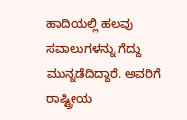ಹಾದಿಯಲ್ಲಿ ಹಲವು ಸವಾಲುಗಳನ್ನು ಗೆದ್ದು ಮುನ್ನಡೆದಿದ್ದಾರೆ. ಅವರಿಗೆ ರಾಷ್ಟ್ರೀಯ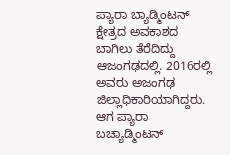ಪ್ಯಾರಾ ಬ್ಯಾಡ್ಮಿಂಟನ್ ಕ್ಷೇತ್ರದ ಅವಕಾಶದ ಬಾಗಿಲು ತೆರೆದಿದ್ದು ಆಜಂಗಢದಲ್ಲಿ. 2016ರಲ್ಲಿ ಅವರು ಅಜಂಗಢ ಜಿಲ್ಲಾಧಿಕಾರಿಯಾಗಿದ್ದರು. ಆಗ ಪ್ಯಾರಾ ಬಚ್ಯಾಡ್ಮಿಂಟನ್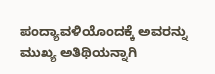ಪಂದ್ಯಾವಳಿಯೊಂದಕ್ಕೆ ಅವರನ್ನು ಮುಖ್ಯ ಅತಿಥಿಯನ್ನಾಗಿ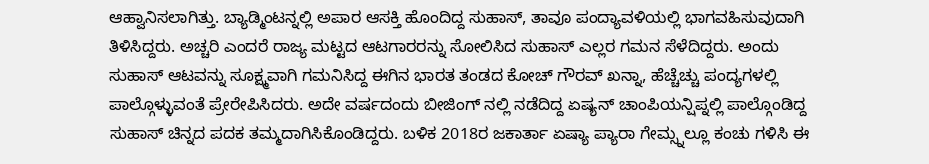ಆಹ್ವಾನಿಸಲಾಗಿತ್ತು. ಬ್ಯಾಡ್ಮಿಂಟನ್ನಲ್ಲಿ ಅಪಾರ ಆಸಕ್ತಿ ಹೊಂದಿದ್ದ ಸುಹಾಸ್, ತಾವೂ ಪಂದ್ಯಾವಳಿಯಲ್ಲಿ ಭಾಗವಹಿಸುವುದಾಗಿ ತಿಳಿಸಿದ್ದರು. ಅಚ್ಚರಿ ಎಂದರೆ ರಾಜ್ಯ ಮಟ್ಟದ ಆಟಗಾರರನ್ನು ಸೋಲಿಸಿದ ಸುಹಾಸ್ ಎಲ್ಲರ ಗಮನ ಸೆಳೆದಿದ್ದರು. ಅಂದು ಸುಹಾಸ್ ಆಟವನ್ನು ಸೂಕ್ಷ್ಮವಾಗಿ ಗಮನಿಸಿದ್ದ ಈಗಿನ ಭಾರತ ತಂಡದ ಕೋಚ್ ಗೌರವ್ ಖನ್ನಾ, ಹೆಚ್ಚೆಚ್ಚು ಪಂದ್ಯಗಳಲ್ಲಿ ಪಾಲ್ಗೊಳ್ಳುವಂತೆ ಪ್ರೇರೇಪಿಸಿದರು. ಅದೇ ವರ್ಷದಂದು ಬೀಜಿಂಗ್ ನಲ್ಲಿ ನಡೆದಿದ್ದ ಏಷ್ಯನ್ ಚಾಂಪಿಯನ್ಷಿಪ್ನಲ್ಲಿ ಪಾಲ್ಗೊಂಡಿದ್ದ ಸುಹಾಸ್ ಚಿನ್ನದ ಪದಕ ತಮ್ಮದಾಗಿಸಿಕೊಂಡಿದ್ದರು. ಬಳಿಕ 2018ರ ಜಕಾರ್ತಾ ಏಷ್ಯಾ ಪ್ಯಾರಾ ಗೇಮ್ಸ್ನಲ್ಲೂ ಕಂಚು ಗಳಿಸಿ ಈ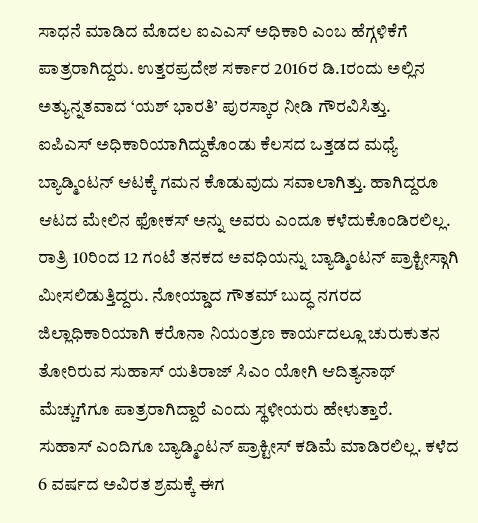ಸಾಧನೆ ಮಾಡಿದ ಮೊದಲ ಐಎಎಸ್ ಅಧಿಕಾರಿ ಎಂಬ ಹೆಗ್ಗಳಿಕೆಗೆ ಪಾತ್ರರಾಗಿದ್ದರು. ಉತ್ತರಪ್ರದೇಶ ಸರ್ಕಾರ 2016ರ ಡಿ.1ರಂದು ಅಲ್ಲಿನ ಅತ್ಯುನ್ನತವಾದ ‘ಯಶ್ ಭಾರತಿ’ ಪುರಸ್ಕಾರ ನೀಡಿ ಗೌರವಿಸಿತ್ತು.
ಐಪಿಎಸ್ ಅಧಿಕಾರಿಯಾಗಿದ್ದುಕೊಂಡು ಕೆಲಸದ ಒತ್ತಡದ ಮಧ್ಯೆ ಬ್ಯಾಡ್ಮಿಂಟನ್ ಆಟಕ್ಕೆ ಗಮನ ಕೊಡುವುದು ಸವಾಲಾಗಿತ್ತು. ಹಾಗಿದ್ದರೂ ಆಟದ ಮೇಲಿನ ಫೋಕಸ್ ಅನ್ನು ಅವರು ಎಂದೂ ಕಳೆದುಕೊಂಡಿರಲಿಲ್ಲ. ರಾತ್ರಿ 10ರಿಂದ 12 ಗಂಟೆ ತನಕದ ಅವಧಿಯನ್ನು ಬ್ಯಾಡ್ಮಿಂಟನ್ ಪ್ರಾಕ್ಟೀಸ್ಗಾಗಿ ಮೀಸಲಿಡುತ್ತಿದ್ದರು. ನೋಯ್ಡಾದ ಗೌತಮ್ ಬುದ್ಧ ನಗರದ ಜಿಲ್ಲಾಧಿಕಾರಿಯಾಗಿ ಕರೊನಾ ನಿಯಂತ್ರಣ ಕಾರ್ಯದಲ್ಲೂ ಚುರುಕುತನ ತೋರಿರುವ ಸುಹಾಸ್ ಯತಿರಾಜ್ ಸಿಎಂ ಯೋಗಿ ಆದಿತ್ಯನಾಥ್ ಮೆಚ್ಚುಗೆಗೂ ಪಾತ್ರರಾಗಿದ್ದಾರೆ ಎಂದು ಸ್ಥಳೀಯರು ಹೇಳುತ್ತಾರೆ.
ಸುಹಾಸ್ ಎಂದಿಗೂ ಬ್ಯಾಡ್ಮಿಂಟನ್ ಪ್ರಾಕ್ಟೀಸ್ ಕಡಿಮೆ ಮಾಡಿರಲಿಲ್ಲ. ಕಳೆದ 6 ವರ್ಷದ ಅವಿರತ ಶ್ರಮಕ್ಕೆ ಈಗ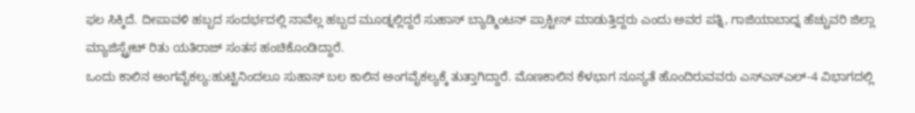ಫಲ ಸಿಕ್ಕಿದೆ. ದೀಪಾವಳಿ ಹಬ್ಬದ ಸಂದರ್ಭದಲ್ಲಿ ನಾವೆಲ್ಲ ಹಬ್ಬದ ಮೂಡ್ನಲ್ಲಿದ್ದರೆ ಸುಹಾಸ್ ಬ್ಯಾಡ್ಮಿಂಟನ್ ಪ್ರಾಕ್ಟೀಸ್ ಮಾಡುತ್ತಿದ್ದರು ಎಂದು ಅವರ ಪತ್ನಿ, ಗಾಜಿಯಾಬಾದ್ನ ಹೆಚ್ಚುವರಿ ಜಿಲ್ಲಾ ಮ್ಯಾಜಿಸ್ಟ್ರೇಟ್ ರಿತು ಯತಿರಾಜ್ ಸಂತಸ ಹಂಚಿಕೊಂಡಿದ್ದಾರೆ.
ಒಂದು ಕಾಲಿನ ಅಂಗವೈಕಲ್ಯ:ಹುಟ್ಟಿನಿಂದಲೂ ಸುಹಾಸ್ ಬಲ ಕಾಲಿನ ಅಂಗವೈಕಲ್ಯಕ್ಕೆ ತುತ್ತಾಗಿದ್ದಾರೆ. ಮೊಣಕಾಲಿನ ಕೆಳಭಾಗ ನೂನ್ಯತೆ ಹೊಂದಿರುವವರು ಎಸ್ಎಸ್ಎಲ್-4 ವಿಭಾಗದಲ್ಲಿ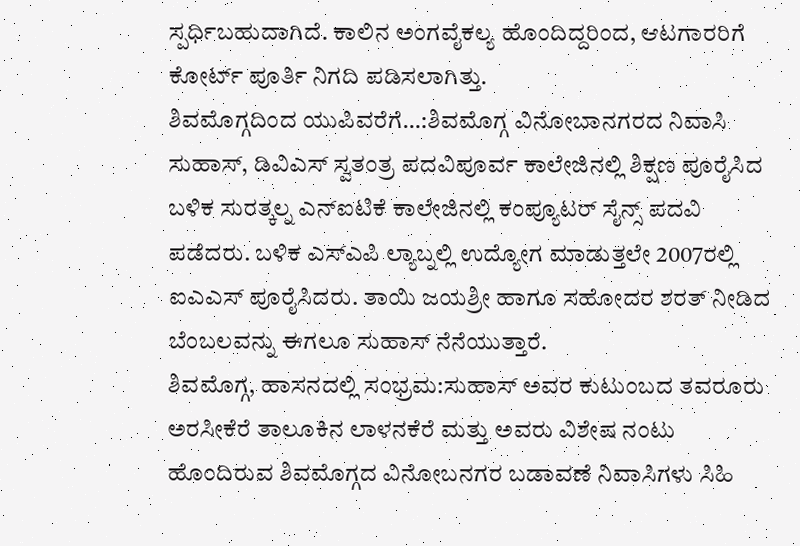ಸ್ಪರ್ಧಿಬಹುದಾಗಿದೆ. ಕಾಲಿನ ಅಂಗವೈಕಲ್ಯ ಹೊಂದಿದ್ದರಿಂದ, ಆಟಗಾರರಿಗೆ ಕೋರ್ಟ್ ಪೂರ್ತಿ ನಿಗದಿ ಪಡಿಸಲಾಗಿತ್ತು.
ಶಿವಮೊಗ್ಗದಿಂದ ಯುಪಿವರೆಗೆ…:ಶಿವಮೊಗ್ಗ ವಿನೋಬಾನಗರದ ನಿವಾಸಿ ಸುಹಾಸ್, ಡಿವಿಎಸ್ ಸ್ವತಂತ್ರ ಪದವಿಪೂರ್ವ ಕಾಲೇಜಿನಲ್ಲಿ ಶಿಕ್ಷಣ ಪೂರೈಸಿದ ಬಳಿಕ ಸುರತ್ಕಲ್ನ ಎನ್ಐಟಿಕೆ ಕಾಲೇಜಿನಲ್ಲಿ ಕಂಪ್ಯೂಟರ್ ಸೈನ್ಸ್ ಪದವಿ ಪಡೆದರು. ಬಳಿಕ ಎಸ್ಎಪಿ ಲ್ಯಾಬ್ನಲ್ಲಿ ಉದ್ಯೋಗ ಮಾಡುತ್ತಲೇ 2007ರಲ್ಲಿ ಐಎಎಸ್ ಪೂರೈಸಿದರು. ತಾಯಿ ಜಯಶ್ರೀ ಹಾಗೂ ಸಹೋದರ ಶರತ್ ನೀಡಿದ ಬೆಂಬಲವನ್ನು ಈಗಲೂ ಸುಹಾಸ್ ನೆನೆಯುತ್ತಾರೆ.
ಶಿವಮೊಗ್ಗ, ಹಾಸನದಲ್ಲಿ ಸಂಭ್ರಮ:ಸುಹಾಸ್ ಅವರ ಕುಟುಂಬದ ತವರೂರು ಅರಸೀಕೆರೆ ತಾಲೂಕಿನ ಲಾಳನಕೆರೆ ಮತ್ತು ಅವರು ವಿಶೇಷ ನಂಟು ಹೊಂದಿರುವ ಶಿವಮೊಗ್ಗದ ವಿನೋಬನಗರ ಬಡಾವಣೆ ನಿವಾಸಿಗಳು ಸಿಹಿ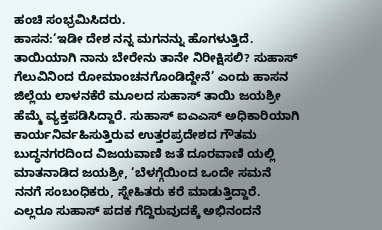ಹಂಚಿ ಸಂಭ್ರಮಿಸಿದರು.
ಹಾಸನ:‘ಇಡೀ ದೇಶ ನನ್ನ ಮಗನನ್ನು ಹೊಗಳುತ್ತಿದೆ. ತಾಯಿಯಾಗಿ ನಾನು ಬೇರೇನು ತಾನೇ ನಿರೀಕ್ಷಿಸಲಿ? ಸುಹಾಸ್ ಗೆಲುವಿನಿಂದ ರೋಮಾಂಚನಗೊಂಡಿದ್ದೇನೆ’ ಎಂದು ಹಾಸನ ಜಿಲ್ಲೆಯ ಲಾಳನಕೆರೆ ಮೂಲದ ಸುಹಾಸ್ ತಾಯಿ ಜಯಶ್ರೀ ಹೆಮ್ಮೆ ವ್ಯಕ್ತಪಡಿಸಿದ್ದಾರೆ. ಸುಹಾಸ್ ಐಎಎಸ್ ಅಧಿಕಾರಿಯಾಗಿ ಕಾರ್ಯನಿರ್ವಹಿಸುತ್ತಿರುವ ಉತ್ತರಪ್ರದೇಶದ ಗೌತಮ ಬುದ್ಧನಗರದಿಂದ ವಿಜಯವಾಣಿ ಜತೆ ದೂರವಾಣಿ ಯಲ್ಲಿ ಮಾತನಾಡಿದ ಜಯಶ್ರೀ, ‘ಬೆಳಗ್ಗೆಯಿಂದ ಒಂದೇ ಸಮನೆ ನನಗೆ ಸಂಬಂಧಿಕರು, ಸ್ನೇಹಿತರು ಕರೆ ಮಾಡುತ್ತಿದ್ದಾರೆ. ಎಲ್ಲರೂ ಸುಹಾಸ್ ಪದಕ ಗೆದ್ದಿರುವುದಕ್ಕೆ ಅಭಿನಂದನೆ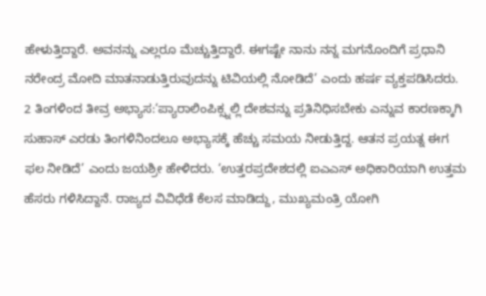ಹೇಳುತ್ತಿದ್ದಾರೆ. ಅವನನ್ನು ಎಲ್ಲರೂ ಮೆಚ್ಚುತ್ತಿದ್ದಾರೆ. ಈಗಷ್ಟೇ ನಾನು ನನ್ನ ಮಗನೊಂದಿಗೆ ಪ್ರಧಾನಿ ನರೇಂದ್ರ ಮೋದಿ ಮಾತನಾಡುತ್ತಿರುವುದನ್ನು ಟಿವಿಯಲ್ಲಿ ನೋಡಿದೆ’ ಎಂದು ಹರ್ಷ ವ್ಯಕ್ತಪಡಿಸಿದರು.
2 ತಿಂಗಳಿಂದ ತೀವ್ರ ಅಭ್ಯಾಸ:‘ಪ್ಯಾರಾಲಿಂಪಿಕ್ಸ್ನಲ್ಲಿ ದೇಶವನ್ನು ಪ್ರತಿನಿಧಿಸಬೇಕು ಎನ್ನುವ ಕಾರಣಕ್ಕಾಗಿ ಸುಹಾಸ್ ಎರಡು ತಿಂಗಳಿನಿಂದಲೂ ಅಭ್ಯಾಸಕ್ಕೆ ಹೆಚ್ಚು ಸಮಯ ನೀಡುತ್ತಿದ್ದ. ಆತನ ಪ್ರಯತ್ನ ಈಗ ಫಲ ನೀಡಿದೆ’ ಎಂದು ಜಯಶ್ರೀ ಹೇಳಿದರು. ‘ಉತ್ತರಪ್ರದೇಶದಲ್ಲಿ ಐಎಎಸ್ ಅಧಿಕಾರಿಯಾಗಿ ಉತ್ತಮ ಹೆಸರು ಗಳಿಸಿದ್ದಾನೆ. ರಾಜ್ಯದ ವಿವಿಧೆಡೆ ಕೆಲಸ ಮಾಡಿದ್ದು, ಮುಖ್ಯಮಂತ್ರಿ ಯೋಗಿ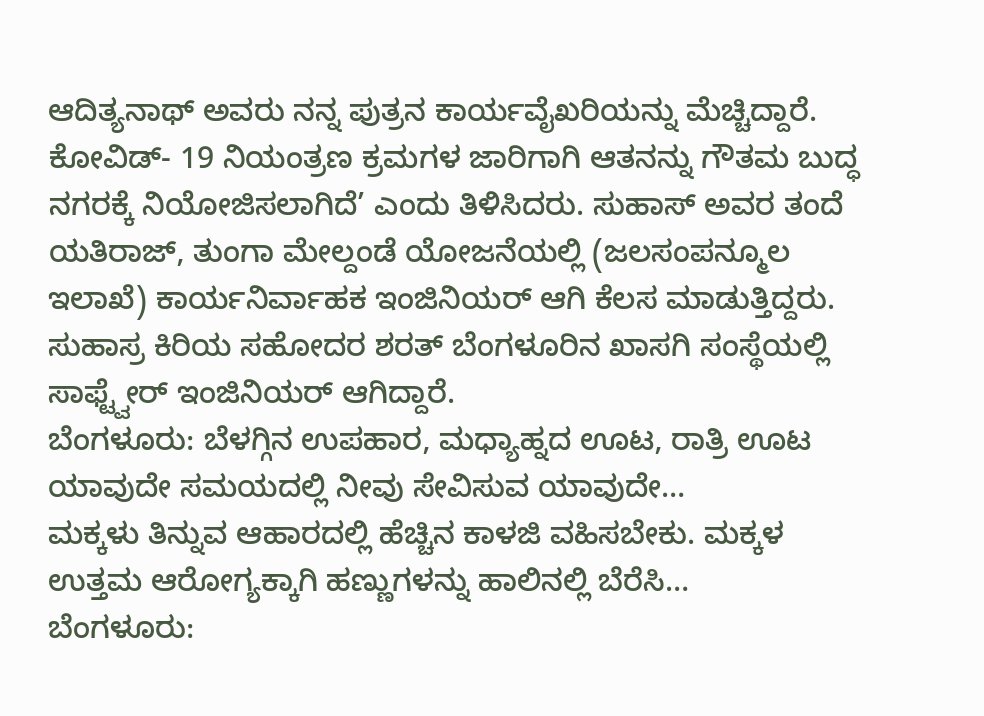ಆದಿತ್ಯನಾಥ್ ಅವರು ನನ್ನ ಪುತ್ರನ ಕಾರ್ಯವೈಖರಿಯನ್ನು ಮೆಚ್ಚಿದ್ದಾರೆ. ಕೋವಿಡ್- 19 ನಿಯಂತ್ರಣ ಕ್ರಮಗಳ ಜಾರಿಗಾಗಿ ಆತನನ್ನು ಗೌತಮ ಬುದ್ಧ ನಗರಕ್ಕೆ ನಿಯೋಜಿಸಲಾಗಿದೆ’ ಎಂದು ತಿಳಿಸಿದರು. ಸುಹಾಸ್ ಅವರ ತಂದೆ ಯತಿರಾಜ್, ತುಂಗಾ ಮೇಲ್ದಂಡೆ ಯೋಜನೆಯಲ್ಲಿ (ಜಲಸಂಪನ್ಮೂಲ ಇಲಾಖೆ) ಕಾರ್ಯನಿರ್ವಾಹಕ ಇಂಜಿನಿಯರ್ ಆಗಿ ಕೆಲಸ ಮಾಡುತ್ತಿದ್ದರು. ಸುಹಾಸ್ರ ಕಿರಿಯ ಸಹೋದರ ಶರತ್ ಬೆಂಗಳೂರಿನ ಖಾಸಗಿ ಸಂಸ್ಥೆಯಲ್ಲಿ ಸಾಫ್ಟ್ವೇರ್ ಇಂಜಿನಿಯರ್ ಆಗಿದ್ದಾರೆ.
ಬೆಂಗಳೂರು: ಬೆಳಗ್ಗಿನ ಉಪಹಾರ, ಮಧ್ಯಾಹ್ನದ ಊಟ, ರಾತ್ರಿ ಊಟ ಯಾವುದೇ ಸಮಯದಲ್ಲಿ ನೀವು ಸೇವಿಸುವ ಯಾವುದೇ…
ಮಕ್ಕಳು ತಿನ್ನುವ ಆಹಾರದಲ್ಲಿ ಹೆಚ್ಚಿನ ಕಾಳಜಿ ವಹಿಸಬೇಕು. ಮಕ್ಕಳ ಉತ್ತಮ ಆರೋಗ್ಯಕ್ಕಾಗಿ ಹಣ್ಣುಗಳನ್ನು ಹಾಲಿನಲ್ಲಿ ಬೆರೆಸಿ…
ಬೆಂಗಳೂರು: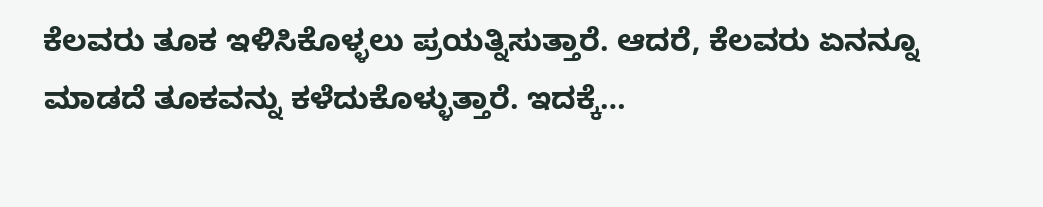ಕೆಲವರು ತೂಕ ಇಳಿಸಿಕೊಳ್ಳಲು ಪ್ರಯತ್ನಿಸುತ್ತಾರೆ. ಆದರೆ, ಕೆಲವರು ಏನನ್ನೂ ಮಾಡದೆ ತೂಕವನ್ನು ಕಳೆದುಕೊಳ್ಳುತ್ತಾರೆ. ಇದಕ್ಕೆ…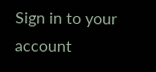Sign in to your account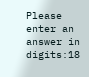Please enter an answer in digits:18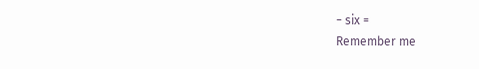− six =
Remember me